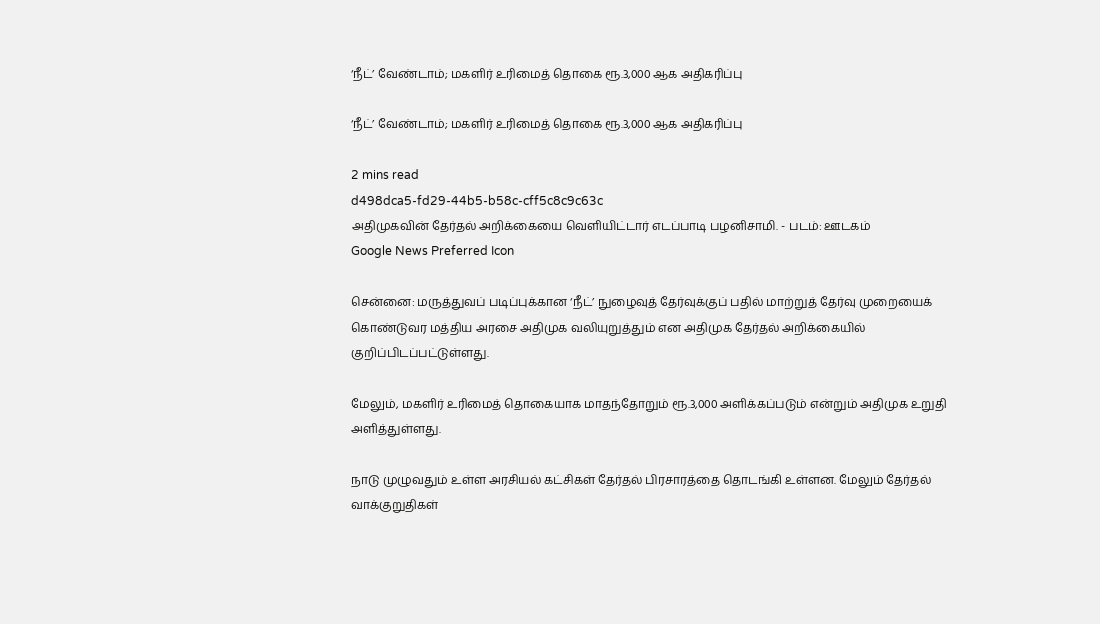‘நீட்’ வேண்டாம்; மகளிர் உரிமைத் தொகை ரூ.3,000 ஆக அதிகரிப்பு

‘நீட்’ வேண்டாம்; மகளிர் உரிமைத் தொகை ரூ.3,000 ஆக அதிகரிப்பு

2 mins read
d498dca5-fd29-44b5-b58c-cff5c8c9c63c
அதிமுகவின் தேர்தல் அறிக்கையை வெளியிட்டார் எடப்பாடி பழனிசாமி. - படம்: ஊடகம்
Google News Preferred Icon

சென்னை: மருத்துவப் படிப்புக்கான ‘நீட்’ நுழைவுத் தேர்வுக்குப் பதில் மாற்றுத் தேர்வு முறையைக் கொண்டுவர மத்திய அரசை அதிமுக வலியுறுத்தும் என அதிமுக தேர்தல் அறிக்கையில் குறிப்பிடப்பட்டுள்ளது.

மேலும், மகளிர் உரிமைத் தொகையாக மாதந்தோறும் ரூ.3,000 அளிக்கப்படும் என்றும் அதிமுக உறுதி அளித்துள்ளது.

நாடு முழுவதும் உள்ள அரசியல் கட்சிகள் தேர்தல் பிரசாரத்தை தொடங்கி உள்ளன. மேலும் தேர்தல் வாக்குறுதிகள்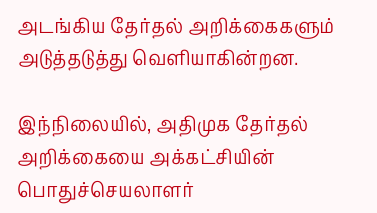அடங்கிய தேர்தல் அறிக்கைகளும் அடுத்தடுத்து வெளியாகின்றன.

இந்நிலையில், அதிமுக தேர்தல் அறிக்கையை அக்கட்சியின் பொதுச்செயலாளர்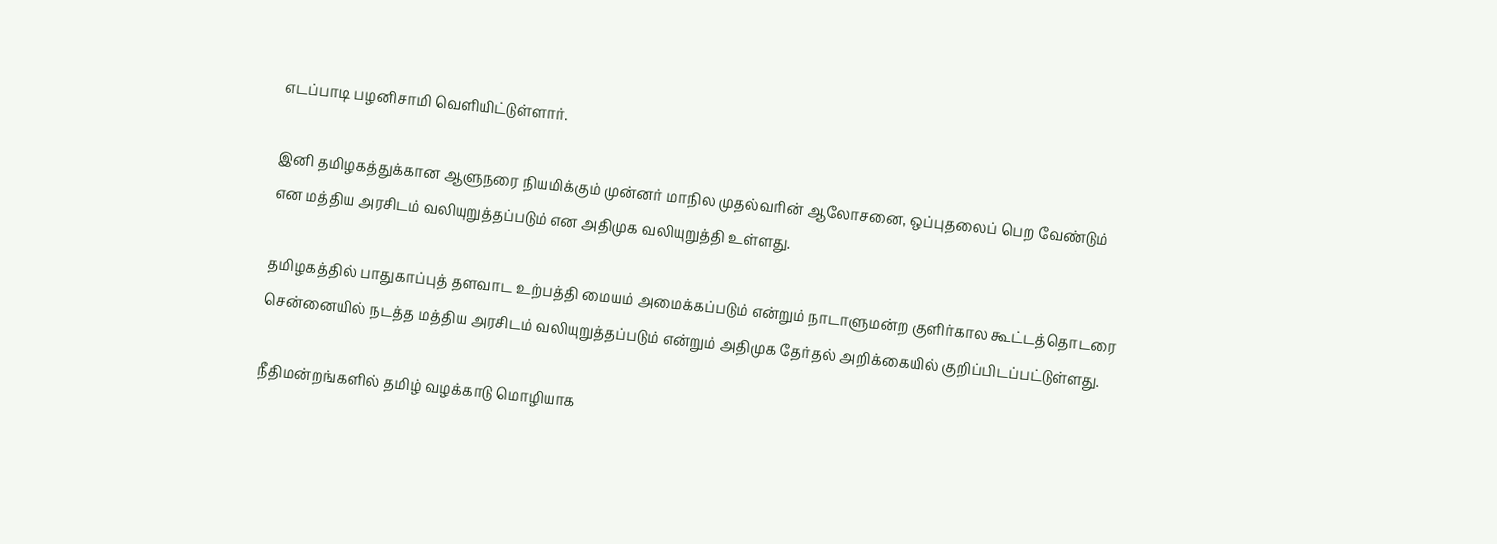எடப்பாடி பழனிசாமி வெளியிட்டுள்ளார்.

இனி தமிழகத்துக்கான ஆளுநரை நியமிக்கும் முன்னர் மாநில முதல்வரின் ஆலோசனை, ஒப்புதலைப் பெற வேண்டும் என மத்திய அரசிடம் வலியுறுத்தப்படும் என அதிமுக வலியுறுத்தி உள்ளது.

தமிழகத்தில் பாதுகாப்புத் தளவாட உற்பத்தி மையம் அமைக்கப்படும் என்றும் நாடாளுமன்ற குளிர்கால கூட்டத்தொடரை சென்னையில் நடத்த மத்திய அரசிடம் வலியுறுத்தப்படும் என்றும் அதிமுக தேர்தல் அறிக்கையில் குறிப்பிடப்பட்டுள்ளது.

நீதிமன்றங்களில் தமிழ் வழக்காடு மொழியாக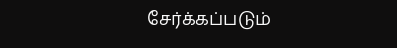சேர்க்கப்படும்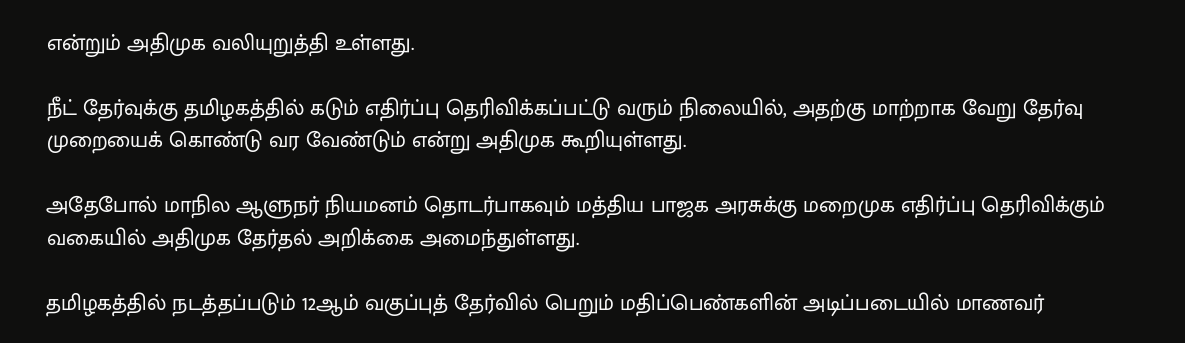என்றும் அதிமுக வலியுறுத்தி உள்ளது.

நீட் தேர்வுக்கு தமிழகத்தில் கடும் எதிர்ப்பு தெரிவிக்கப்பட்டு வரும் நிலையில், அதற்கு மாற்றாக வேறு தேர்வு முறையைக் கொண்டு வர வேண்டும் என்று அதிமுக கூறியுள்ளது.

அதேபோல் மாநில ஆளுநர் நியமனம் தொடர்பாகவும் மத்திய பாஜக அரசுக்கு மறைமுக எதிர்ப்பு தெரிவிக்கும் வகையில் அதிமுக தேர்தல் அறிக்கை அமைந்துள்ளது.

தமிழகத்தில் நடத்தப்படும் 12ஆம் வகுப்புத் தேர்வில் பெறும் மதிப்பெண்களின் அடிப்படையில் மாணவர்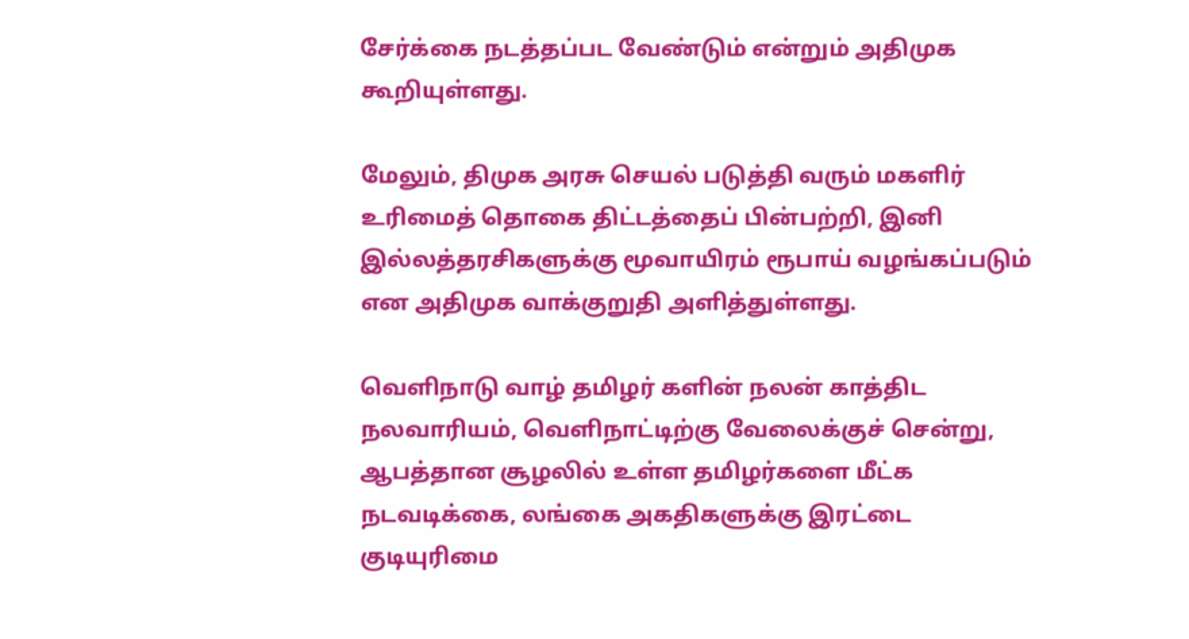சேர்க்கை நடத்தப்பட வேண்டும் என்றும் அதிமுக கூறியுள்ளது.

மேலும், திமுக அரசு செயல் படுத்தி வரும் மகளிர் உரிமைத் தொகை திட்டத்தைப் பின்பற்றி, இனி இல்லத்தரசிகளுக்கு மூவாயிரம் ரூபாய் வழங்கப்படும் என அதிமுக வாக்குறுதி அளித்துள்ளது.

வெளிநாடு வாழ் தமிழர் களின் நலன் காத்திட நலவாரியம், வெளிநாட்டிற்கு வேலைக்குச் சென்று, ஆபத்தான சூழலில் உள்ள தமிழர்களை மீட்க நடவடிக்கை, லங்கை அகதிகளுக்கு இரட்டை குடியுரிமை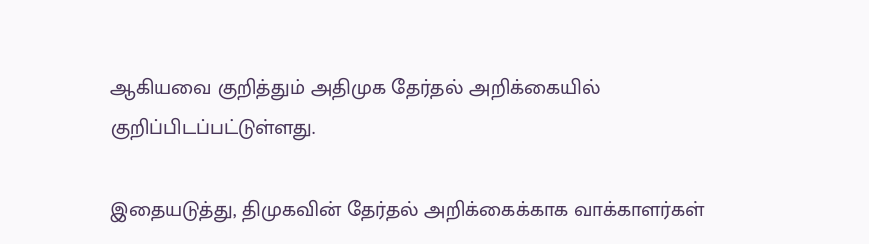ஆகியவை குறித்தும் அதிமுக தேர்தல் அறிக்கையில் குறிப்பிடப்பட்டுள்ளது.

இதையடுத்து, திமுகவின் தேர்தல் அறிக்கைக்காக வாக்காளர்கள்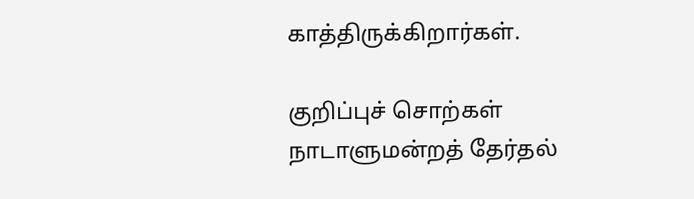காத்திருக்கிறார்கள்.

குறிப்புச் சொற்கள்
நாடாளுமன்றத் தேர்தல்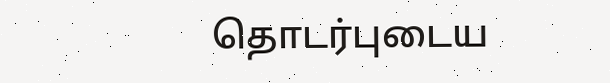தொடர்புடைய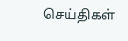செய்திகள்